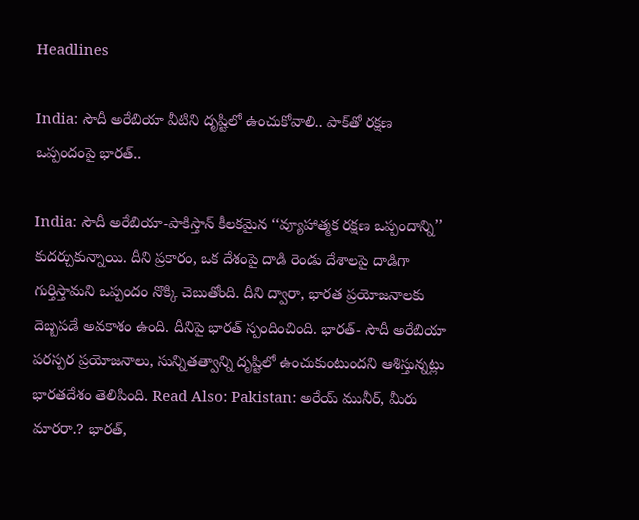Headlines

India: సౌదీ అరేబియా వీటిని దృష్టిలో ఉంచుకోవాలి.. పాక్‌తో రక్షణ ఒప్పందంపై భారత్..

India: సౌదీ అరేబియా-పాకిస్తాన్ కీలకమైన ‘‘వ్యూహాత్మక రక్షణ ఒప్పందాన్ని’’ కుదర్చుకున్నాయి. దీని ప్రకారం, ఒక దేశంపై దాడి రెండు దేశాలపై దాడిగా గుర్తిస్తామని ఒప్పందం నొక్కి చెబుతోంది. దీని ద్వారా, భారత ప్రయోజనాలకు దెబ్బపడే అవకాశం ఉంది. దీనిపై భారత్ స్పందించింది. భారత్- సౌదీ అరేబియా పరస్పర ప్రయోజనాలు, సున్నితత్వాన్ని దృష్టిలో ఉంచుకుంటుందని ఆశిస్తున్నట్లు భారతదేశం తెలిపింది. Read Also: Pakistan: అరేయ్ మునీర్, మీరు మారరా.? భారత్,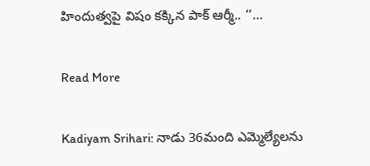హిందుత్వపై విషం కక్కిన పాక్ ఆర్మీ.. ‘‘…

Read More

Kadiyam Srihari: నాడు 36మంది ఎమ్మెల్యేలను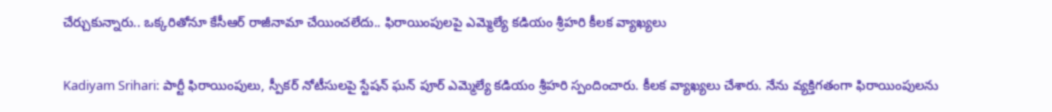చేర్చుకున్నారు.. ఒక్కరితోనూ కేసీఆర్ రాజీనామా చేయించలేదు.. ఫిరాయింపులపై ఎమ్మెల్యే కడియం శ్రీహరి కీలక వ్యాఖ్యలు

Kadiyam Srihari: పార్టీ ఫిరాయింపులు, స్పీకర్ నోటీసులపై స్టేషన్ ఘన్ పూర్ ఎమ్మెల్యే కడియం శ్రీహరి స్పందించారు. కీలక వ్యాఖ్యలు చేశారు. నేను వ్యక్తిగతంగా ఫిరాయింపులను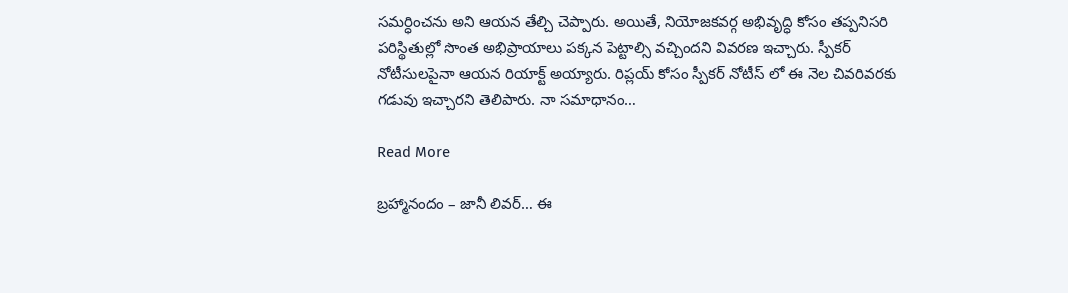సమర్ధించను అని ఆయన తేల్చి చెప్పారు. అయితే, నియోజకవర్గ అభివృద్ధి కోసం తప్పనిసరి పరిస్థితుల్లో సొంత అభిప్రాయాలు పక్కన పెట్టాల్సి వచ్చిందని వివరణ ఇచ్చారు. స్పీకర్ నోటీసులపైనా ఆయన రియాక్ట్ అయ్యారు. రిప్లయ్ కోసం స్పీకర్ నోటీస్ లో ఈ నెల చివరివరకు గడువు ఇచ్చారని తెలిపారు. నా సమాధానం…

Read More

బ్రహ్మానందం – జానీ లివర్… ఈ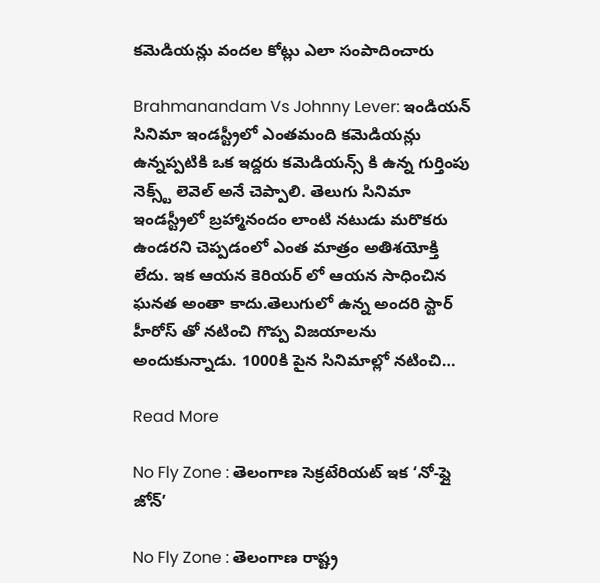కమెడియన్లు వందల కోట్లు ఎలా సంపాదించారు

Brahmanandam Vs Johnny Lever: ఇండియన్ సినిమా ఇండస్ట్రీలో ఎంతమంది కమెడియన్లు ఉన్నప్పటికి ఒక ఇద్దరు కమెడియన్స్ కి ఉన్న గుర్తింపు నెక్స్ట్ లెవెల్ అనే చెప్పాలి. తెలుగు సినిమా ఇండస్ట్రీలో బ్రహ్మానందం లాంటి నటుడు మరొకరు ఉండరని చెప్పడంలో ఎంత మాత్రం అతిశయోక్తి లేదు. ఇక ఆయన కెరియర్ లో ఆయన సాధించిన ఘనత అంతా కాదు.తెలుగులో ఉన్న అందరి స్టార్ హీరోస్ తో నటించి గొప్ప విజయాలను అందుకున్నాడు. 1000కి పైన సినిమాల్లో నటించి…

Read More

No Fly Zone : తెలంగాణ సెక్రటేరియట్ ఇక ‘నో-ఫ్లై జోన్’

No Fly Zone : తెలంగాణ రాష్ట్ర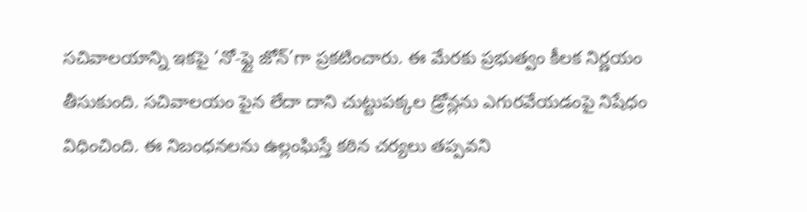సచివాలయాన్ని ఇకపై ‘నో-ఫ్లై జోన్’గా ప్రకటించారు. ఈ మేరకు ప్రభుత్వం కీలక నిర్ణయం తీసుకుంది. సచివాలయం పైన లేదా దాని చుట్టుపక్కల డ్రోన్లను ఎగురవేయడంపై నిషేధం విధించింది. ఈ నిబంధనలను ఉల్లంఘిస్తే కఠిన చర్యలు తప్పవని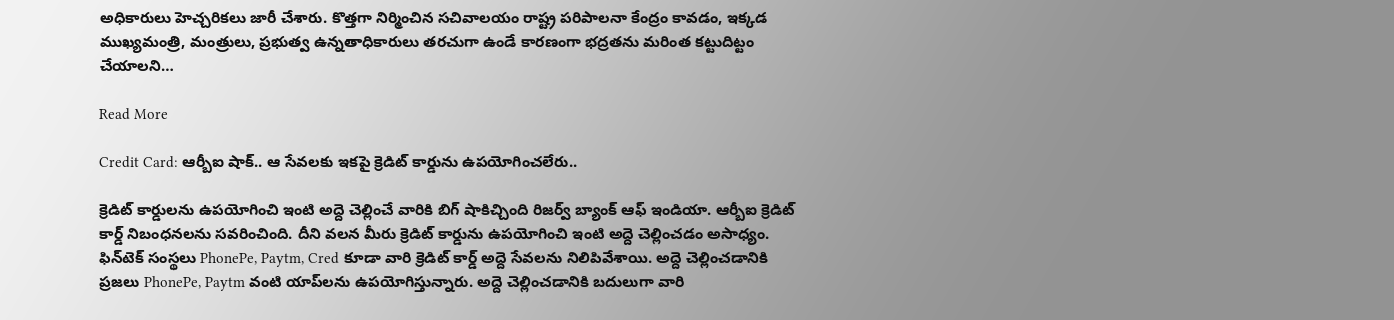అధికారులు హెచ్చరికలు జారీ చేశారు. కొత్తగా నిర్మించిన సచివాలయం రాష్ట్ర పరిపాలనా కేంద్రం కావడం, ఇక్కడ ముఖ్యమంత్రి, మంత్రులు, ప్రభుత్వ ఉన్నతాధికారులు తరచుగా ఉండే కారణంగా భద్రతను మరింత కట్టుదిట్టం చేయాలని…

Read More

Credit Card: ఆర్బీఐ షాక్.. ఆ సేవలకు ఇకపై క్రెడిట్ కార్డును ఉపయోగించలేరు..

క్రెడిట్ కార్డులను ఉపయోగించి ఇంటి అద్దె చెల్లించే వారికి బిగ్ షాకిచ్చింది రిజర్వ్ బ్యాంక్ ఆఫ్ ఇండియా. ఆర్బీఐ క్రెడిట్ కార్డ్ నిబంధనలను సవరించింది. దీని వలన మీరు క్రెడిట్ కార్డును ఉపయోగించి ఇంటి అద్దె చెల్లించడం అసాధ్యం. ఫిన్‌టెక్ సంస్థలు PhonePe, Paytm, Cred కూడా వారి క్రెడిట్ కార్డ్ అద్దె సేవలను నిలిపివేశాయి. అద్దె చెల్లించడానికి ప్రజలు PhonePe, Paytm వంటి యాప్‌లను ఉపయోగిస్తున్నారు. అద్దె చెల్లించడానికి బదులుగా వారి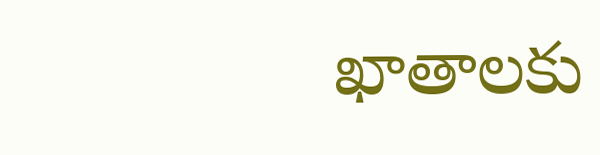ఖాతాలకు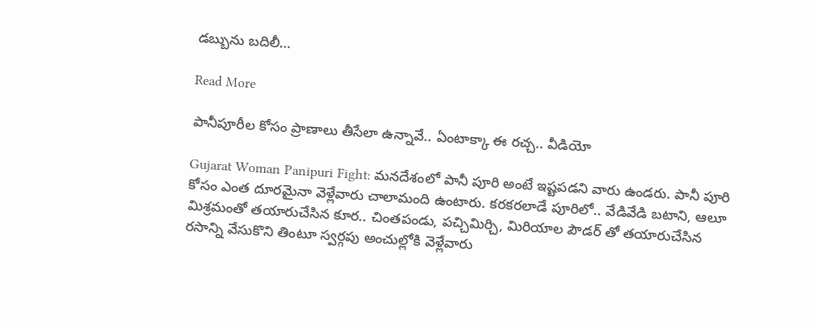డబ్బును బదిలీ…

Read More

పానీపూరీల కోసం ప్రాణాలు తీసేలా ఉన్నావే.. ఏంటాక్కా ఈ రచ్చ.. వీడియో

Gujarat Woman Panipuri Fight: మనదేశంలో పానీ పూరి అంటే ఇష్టపడని వారు ఉండరు. పానీ పూరి కోసం ఎంత దూరమైనా వెళ్లేవారు చాలామంది ఉంటారు. కరకరలాడే పూరిలో.. వేడివేడి బటాని, ఆలూ మిశ్రమంతో తయారుచేసిన కూర.. చింతపండు, పచ్చిమిర్చి, మిరియాల పౌడర్ తో తయారుచేసిన రసాన్ని వేసుకొని తింటూ స్వర్గపు అంచుల్లోకి వెళ్లేవారు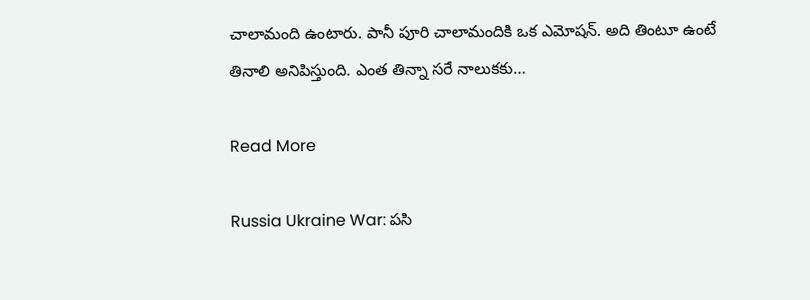చాలామంది ఉంటారు. పానీ పూరి చాలామందికి ఒక ఎమోషన్. అది తింటూ ఉంటే తినాలి అనిపిస్తుంది. ఎంత తిన్నా సరే నాలుకకు…

Read More

Russia Ukraine War: పసి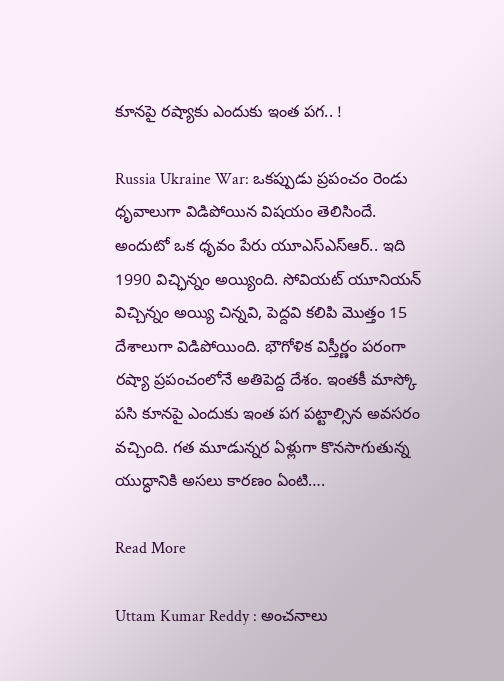కూనపై రష్యాకు ఎందుకు ఇంత పగ.. !

Russia Ukraine War: ఒకప్పుడు ప్రపంచం రెండు ధృవాలుగా విడిపోయిన విషయం తెలిసిందే. అందుటో ఒక ధృవం పేరు యూఎస్ఎస్ఆర్.. ఇది 1990 విచ్ఛిన్నం అయ్యింది. సోవియట్ యూనియన్ విచ్చిన్నం అయ్యి చిన్నవి, పెద్దవి కలిపి మొత్తం 15 దేశాలుగా విడిపోయింది. భౌగోళిక విస్తీర్ణం పరంగా రష్యా ప్రపంచంలోనే అతిపెద్ద దేశం. ఇంతకీ మాస్కో పసి కూనపై ఎందుకు ఇంత పగ పట్టాల్సిన అవసరం వచ్చింది. గత మూడున్నర ఏళ్లుగా కొనసాగుతున్న యుద్ధానికి అసలు కారణం ఏంటి….

Read More

Uttam Kumar Reddy : అంచనాలు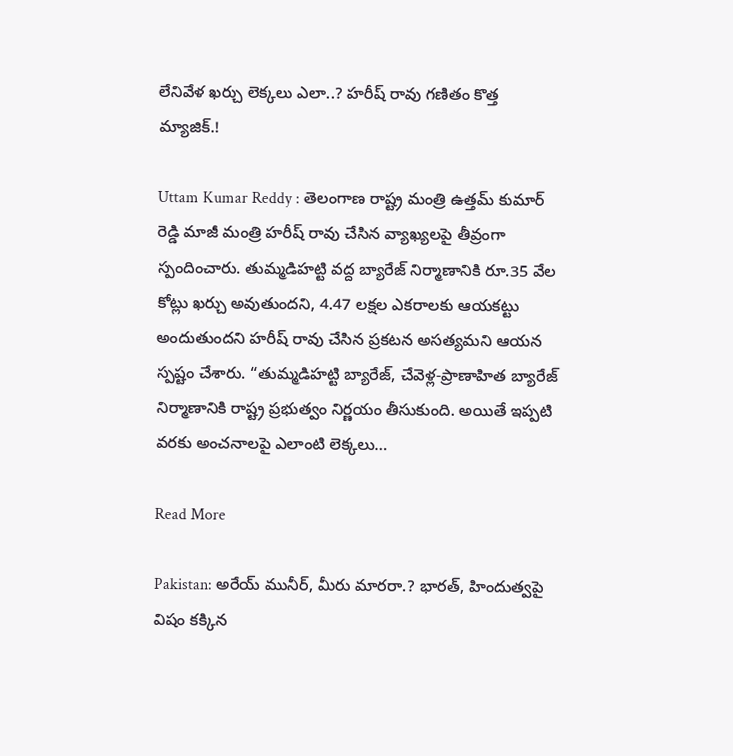లేనివేళ ఖర్చు లెక్కలు ఎలా..? హరీష్ రావు గణితం కొత్త మ్యాజిక్.!

Uttam Kumar Reddy : తెలంగాణ రాష్ట్ర మంత్రి ఉత్తమ్ కుమార్ రెడ్డి మాజీ మంత్రి హరీష్ రావు చేసిన వ్యాఖ్యలపై తీవ్రంగా స్పందించారు. తుమ్మడిహట్టి వద్ద బ్యారేజ్ నిర్మాణానికి రూ.35 వేల కోట్లు ఖర్చు అవుతుందని, 4.47 లక్షల ఎకరాలకు ఆయకట్టు అందుతుందని హరీష్ రావు చేసిన ప్రకటన అసత్యమని ఆయన స్పష్టం చేశారు. “తుమ్మడిహట్టి బ్యారేజ్, చేవెళ్ల-ప్రాణాహిత బ్యారేజ్ నిర్మాణానికి రాష్ట్ర ప్రభుత్వం నిర్ణయం తీసుకుంది. అయితే ఇప్పటి వరకు అంచనాలపై ఎలాంటి లెక్కలు…

Read More

Pakistan: అరేయ్ మునీర్, మీరు మారరా.? భారత్, హిందుత్వపై విషం కక్కిన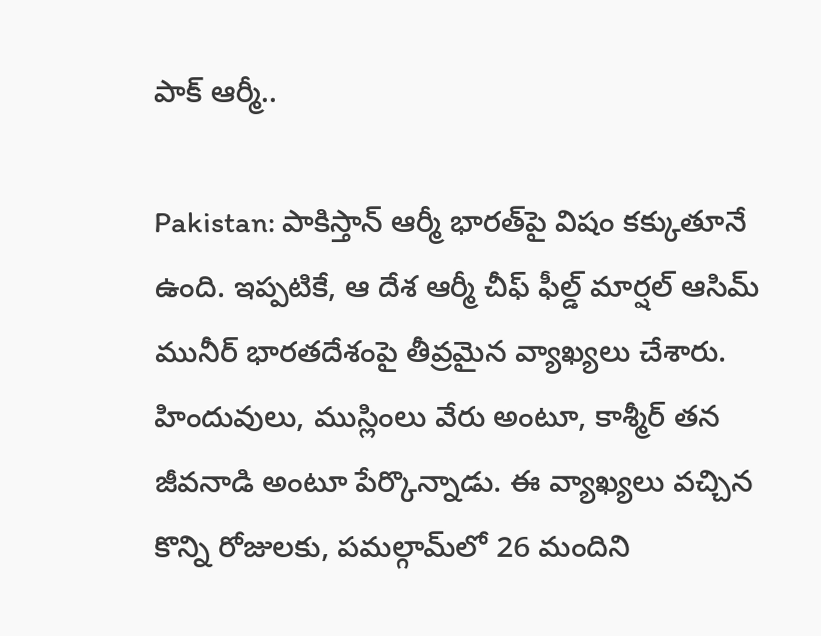పాక్ ఆర్మీ..

Pakistan: పాకిస్తాన్ ఆర్మీ భారత్‌పై విషం కక్కుతూనే ఉంది. ఇప్పటికే, ఆ దేశ ఆర్మీ చీఫ్ ఫీల్డ్ మార్షల్ ఆసిమ్ మునీర్ భారతదేశంపై తీవ్రమైన వ్యాఖ్యలు చేశారు. హిందువులు, ముస్లింలు వేరు అంటూ, కాశ్మీర్ తన జీవనాడి అంటూ పేర్కొన్నాడు. ఈ వ్యాఖ్యలు వచ్చిన కొన్ని రోజులకు, పమల్గామ్‌లో 26 మందిని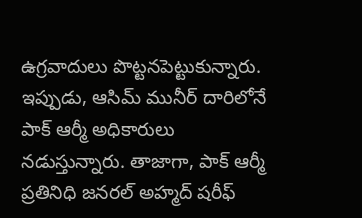ఉగ్రవాదులు పొట్టనపెట్టుకున్నారు. ఇప్పుడు, ఆసిమ్ మునీర్ దారిలోనే పాక్ ఆర్మీ అధికారులు నడుస్తున్నారు. తాజాగా, పాక్ ఆర్మీ ప్రతినిధి జనరల్ అహ్మద్ షరీఫ్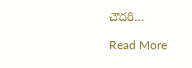చౌదరి…

Read More